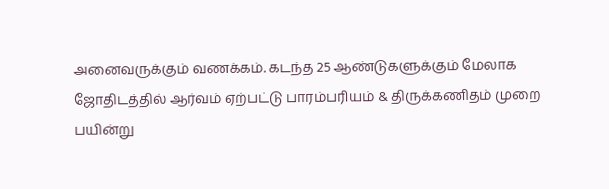அனைவருக்கும் வணக்கம். கடந்த 25 ஆண்டுகளுக்கும் மேலாக ஜோதிடத்தில் ஆர்வம் ஏற்பட்டு பாரம்பரியம் & திருக்கணிதம் முறை பயின்று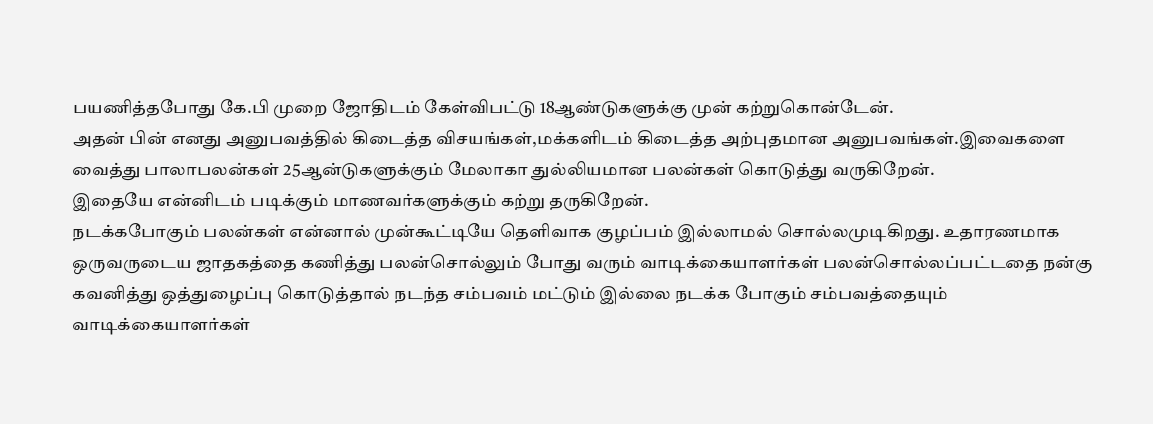பயணித்தபோது கே.பி முறை ஜோதிடம் கேள்விபட்டு 18ஆண்டுகளுக்கு முன் கற்றுகொன்டேன்.
அதன் பின் எனது அனுபவத்தில் கிடைத்த விசயங்கள்,மக்களிடம் கிடைத்த அற்புதமான அனுபவங்கள்.இவைகளை வைத்து பாலாபலன்கள் 25ஆன்டுகளுக்கும் மேலாகா துல்லியமான பலன்கள் கொடுத்து வருகிறேன்.
இதையே என்னிடம் படிக்கும் மாணவர்களுக்கும் கற்று தருகிறேன்.
நடக்கபோகும் பலன்கள் என்னால் முன்கூட்டியே தெளிவாக குழப்பம் இல்லாமல் சொல்லமுடிகிறது. உதாரணமாக ஒருவருடைய ஜாதகத்தை கணித்து பலன்சொல்லும் போது வரும் வாடிக்கையாளர்கள் பலன்சொல்லப்பட்டதை நன்கு கவனித்து ஒத்துழைப்பு கொடுத்தால் நடந்த சம்பவம் மட்டும் இல்லை நடக்க போகும் சம்பவத்தையும் வாடிக்கையாளர்கள்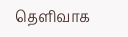தெளிவாக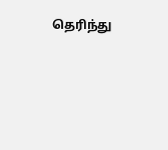தெரிந்து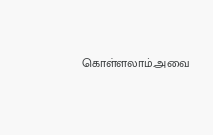கொள்ளலாம்.அவை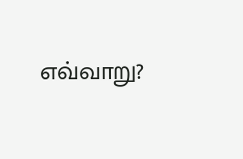எவ்வாறு?